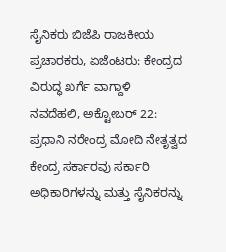ಸೈನಿಕರು ಬಿಜೆಪಿ ರಾಜಕೀಯ ಪ್ರಚಾರಕರು, ಏಜೆಂಟರು: ಕೇಂದ್ರದ ವಿರುದ್ಧ ಖರ್ಗೆ ವಾಗ್ದಾಳಿ
ನವದೆಹಲಿ, ಅಕ್ಟೋಬರ್ 22: ಪ್ರಧಾನಿ ನರೇಂದ್ರ ಮೋದಿ ನೇತೃತ್ವದ ಕೇಂದ್ರ ಸರ್ಕಾರವು ಸರ್ಕಾರಿ ಅಧಿಕಾರಿಗಳನ್ನು ಮತ್ತು ಸೈನಿಕರನ್ನು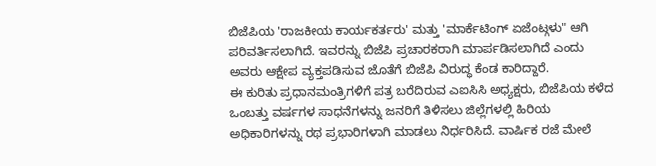ಬಿಜೆಪಿಯ 'ರಾಜಕೀಯ ಕಾರ್ಯಕರ್ತರು' ಮತ್ತು 'ಮಾರ್ಕೆಟಿಂಗ್ ಏಜೆಂಟ್ಗಳು" ಆಗಿ ಪರಿವರ್ತಿಸಲಾಗಿದೆ. ಇವರನ್ನು ಬಿಜೆಪಿ ಪ್ರಚಾರಕರಾಗಿ ಮಾರ್ಪಡಿಸಲಾಗಿದೆ ಎಂದು ಅವರು ಆಕ್ಷೇಪ ವ್ಯಕ್ತಪಡಿಸುವ ಜೊತೆಗೆ ಬಿಜೆಪಿ ವಿರುದ್ಧ ಕೆಂಡ ಕಾರಿದ್ದಾರೆ.
ಈ ಕುರಿತು ಪ್ರಧಾನಮಂತ್ರಿಗಳಿಗೆ ಪತ್ರ ಬರೆದಿರುವ ಎಐಸಿಸಿ ಅಧ್ಯಕ್ಷರು, ಬಿಜೆಪಿಯ ಕಳೆದ ಒಂಬತ್ತು ವರ್ಷಗಳ ಸಾಧನೆಗಳನ್ನು ಜನರಿಗೆ ತಿಳಿಸಲು ಜಿಲ್ಲೆಗಳಲ್ಲಿ ಹಿರಿಯ ಅಧಿಕಾರಿಗಳನ್ನು ರಥ ಪ್ರಭಾರಿಗಳಾಗಿ ಮಾಡಲು ನಿರ್ಧರಿಸಿದೆ. ವಾರ್ಷಿಕ ರಜೆ ಮೇಲೆ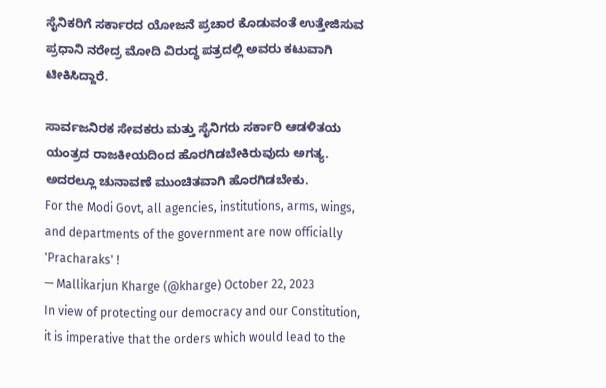ಸೈನಿಕರಿಗೆ ಸರ್ಕಾರದ ಯೋಜನೆ ಪ್ರಚಾರ ಕೊಡುವಂತೆ ಉತ್ತೇಜಿಸುವ ಪ್ರಧಾನಿ ನರೇದ್ರ ಮೋದಿ ವಿರುದ್ಧ ಪತ್ರದಲ್ಲಿ ಅವರು ಕಟುವಾಗಿ ಟೀಕಿಸಿದ್ದಾರೆ.

ಸಾರ್ವಜನಿರಕ ಸೇವಕರು ಮತ್ತು ಸೈನಿಗರು ಸರ್ಕಾರಿ ಆಡಳಿತಯ ಯಂತ್ರದ ರಾಜಕೀಯದಿಂದ ಹೊರಗಿಡಬೇಕಿರುವುದು ಅಗತ್ಯ. ಅದರಲ್ಲೂ ಚುನಾವಣೆ ಮುಂಚಿತವಾಗಿ ಹೊರಗಿಡಬೇಕು.
For the Modi Govt, all agencies, institutions, arms, wings, and departments of the government are now officially 'Pracharaks' !
— Mallikarjun Kharge (@kharge) October 22, 2023
In view of protecting our democracy and our Constitution, it is imperative that the orders which would lead to the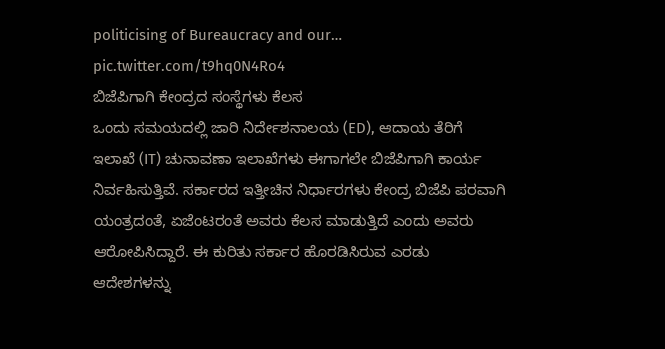politicising of Bureaucracy and our… pic.twitter.com/t9hq0N4Ro4
ಬಿಜೆಪಿಗಾಗಿ ಕೇಂದ್ರದ ಸಂಸ್ಥೆಗಳು ಕೆಲಸ
ಒಂದು ಸಮಯದಲ್ಲಿ ಜಾರಿ ನಿರ್ದೇಶನಾಲಯ (ED), ಆದಾಯ ತೆರಿಗೆ ಇಲಾಖೆ (IT) ಚುನಾವಣಾ ಇಲಾಖೆಗಳು ಈಗಾಗಲೇ ಬಿಜೆಪಿಗಾಗಿ ಕಾರ್ಯ ನಿರ್ವಹಿಸುತ್ತಿವೆ. ಸರ್ಕಾರದ ಇತ್ತೀಚಿನ ನಿರ್ಧಾರಗಳು ಕೇಂದ್ರ ಬಿಜೆಪಿ ಪರವಾಗಿ ಯಂತ್ರದಂತೆ, ಏಜೆಂಟರಂತೆ ಅವರು ಕೆಲಸ ಮಾಡುತ್ತಿದೆ ಎಂದು ಅವರು ಆರೋಪಿಸಿದ್ದಾರೆ. ಈ ಕುರಿತು ಸರ್ಕಾರ ಹೊರಡಿಸಿರುವ ಎರಡು ಆದೇಶಗಳನ್ನು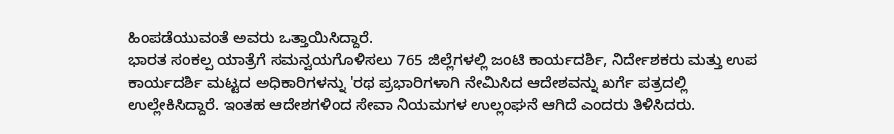ಹಿಂಪಡೆಯುವಂತೆ ಅವರು ಒತ್ತಾಯಿಸಿದ್ದಾರೆ.
ಭಾರತ ಸಂಕಲ್ಪ ಯಾತ್ರೆಗೆ ಸಮನ್ವಯಗೊಳಿಸಲು 765 ಜಿಲ್ಲೆಗಳಲ್ಲಿ ಜಂಟಿ ಕಾರ್ಯದರ್ಶಿ, ನಿರ್ದೇಶಕರು ಮತ್ತು ಉಪ ಕಾರ್ಯದರ್ಶಿ ಮಟ್ಟದ ಅಧಿಕಾರಿಗಳನ್ನು 'ರಥ ಪ್ರಭಾರಿಗಳಾಗಿ ನೇಮಿಸಿದ ಆದೇಶವನ್ನು ಖರ್ಗೆ ಪತ್ರದಲ್ಲಿ ಉಲ್ಲೇಕಿಸಿದ್ದಾರೆ. ಇಂತಹ ಆದೇಶಗಳಿಂದ ಸೇವಾ ನಿಯಮಗಳ ಉಲ್ಲಂಘನೆ ಆಗಿದೆ ಎಂದರು ತಿಳಿಸಿದರು.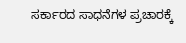ಸರ್ಕಾರದ ಸಾಧನೆಗಳ ಪ್ರಚಾರಕ್ಕೆ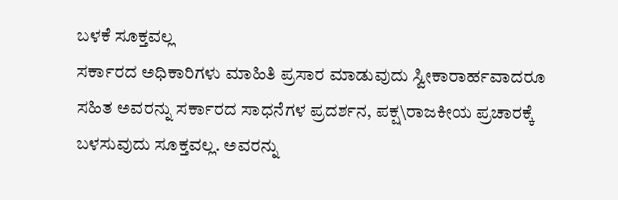ಬಳಕೆ ಸೂಕ್ತವಲ್ಲ
ಸರ್ಕಾರದ ಅಧಿಕಾರಿಗಳು ಮಾಹಿತಿ ಪ್ರಸಾರ ಮಾಡುವುದು ಸ್ವೀಕಾರಾರ್ಹವಾದರೂ ಸಹಿತ ಅವರನ್ನು ಸರ್ಕಾರದ ಸಾಧನೆಗಳ ಪ್ರದರ್ಶನ, ಪಕ್ಷ\ರಾಜಕೀಯ ಪ್ರಚಾರಕ್ಕೆ ಬಳಸುವುದು ಸೂಕ್ತವಲ್ಲ. ಅವರನ್ನು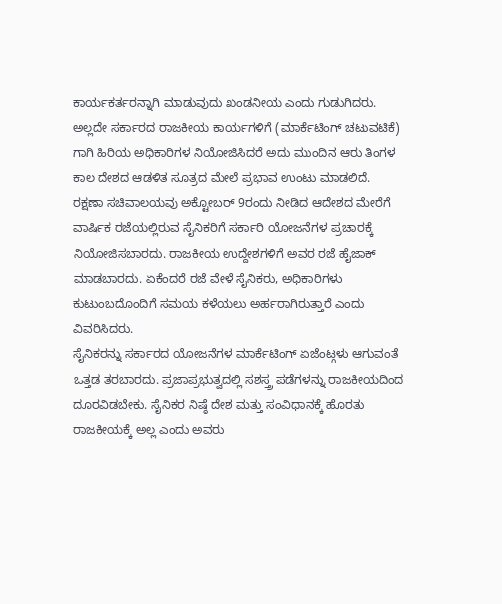ಕಾರ್ಯಕರ್ತರನ್ನಾಗಿ ಮಾಡುವುದು ಖಂಡನೀಯ ಎಂದು ಗುಡುಗಿದರು.
ಅಲ್ಲದೇ ಸರ್ಕಾರದ ರಾಜಕೀಯ ಕಾರ್ಯಗಳಿಗೆ (ಮಾರ್ಕೆಟಿಂಗ್ ಚಟುವಟಿಕೆ) ಗಾಗಿ ಹಿರಿಯ ಅಧಿಕಾರಿಗಳ ನಿಯೋಜಿಸಿದರೆ ಅದು ಮುಂದಿನ ಆರು ತಿಂಗಳ ಕಾಲ ದೇಶದ ಆಡಳಿತ ಸೂತ್ರದ ಮೇಲೆ ಪ್ರಭಾವ ಉಂಟು ಮಾಡಲಿದೆ.
ರಕ್ಷಣಾ ಸಚಿವಾಲಯವು ಅಕ್ಟೋಬರ್ 9ರಂದು ನೀಡಿದ ಆದೇಶದ ಮೇರೆಗೆ ವಾರ್ಷಿಕ ರಜೆಯಲ್ಲಿರುವ ಸೈನಿಕರಿಗೆ ಸರ್ಕಾರಿ ಯೋಜನೆಗಳ ಪ್ರಚಾರಕ್ಕೆ ನಿಯೋಜಿಸಬಾರದು. ರಾಜಕೀಯ ಉದ್ದೇಶಗಳಿಗೆ ಅವರ ರಜೆ ಹೈಜಾಕ್ ಮಾಡಬಾರದು. ಏಕೆಂದರೆ ರಜೆ ವೇಳೆ ಸೈನಿಕರು, ಅಧಿಕಾರಿಗಳು ಕುಟುಂಬದೊಂದಿಗೆ ಸಮಯ ಕಳೆಯಲು ಅರ್ಹರಾಗಿರುತ್ತಾರೆ ಎಂದು ವಿವರಿಸಿದರು.
ಸೈನಿಕರನ್ನು ಸರ್ಕಾರದ ಯೋಜನೆಗಳ ಮಾರ್ಕೆಟಿಂಗ್ ಏಜೆಂಟ್ಗಳು ಆಗುವಂತೆ ಒತ್ತಡ ತರಬಾರದು. ಪ್ರಜಾಪ್ರಭುತ್ವದಲ್ಲಿ ಸಶಸ್ತ್ರ ಪಡೆಗಳನ್ನು ರಾಜಕೀಯದಿಂದ ದೂರವಿಡಬೇಕು. ಸೈನಿಕರ ನಿಷ್ಠೆ ದೇಶ ಮತ್ತು ಸಂವಿಧಾನಕ್ಕೆ ಹೊರತು ರಾಜಕೀಯಕ್ಕೆ ಅಲ್ಲ ಎಂದು ಅವರು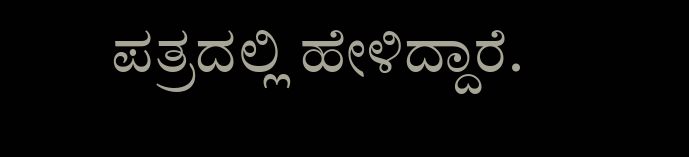ಪತ್ರದಲ್ಲಿ ಹೇಳಿದ್ದಾರೆ.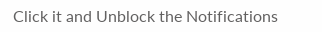Click it and Unblock the Notifications